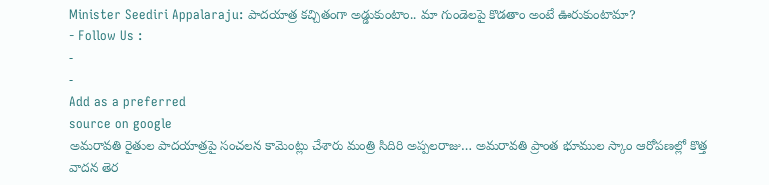Minister Seediri Appalaraju: పాదయాత్ర కచ్చితంగా అడ్డుకుంటాం.. మా గుండెలపై కొడతాం అంటే ఊరుకుంటామా?
- Follow Us :
-
-
Add as a preferred
source on google
అమరావతి రైతుల పాదయాత్రపై సంచలన కామెంట్లు చేశారు మంత్రి సిదిరి అప్పలరాజు… అమరావతి ప్రాంత భూముల స్కాం ఆరోపణల్లో కొత్త వాదన తెర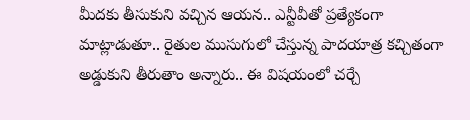మీదకు తీసుకుని వచ్చిన ఆయన.. ఎన్టీవీతో ప్రత్యేకంగా మాట్లాడుతూ.. రైతుల ముసుగులో చేస్తున్న పాదయాత్ర కచ్చితంగా అడ్డుకుని తీరుతాం అన్నారు.. ఈ విషయంలో చర్చే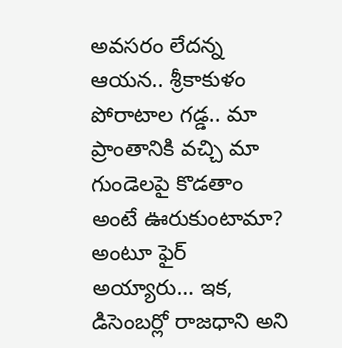అవసరం లేదన్న ఆయన.. శ్రీకాకుళం పోరాటాల గడ్డ.. మా ప్రాంతానికి వచ్చి మా గుండెలపై కొడతాం అంటే ఊరుకుంటామా? అంటూ ఫైర్ అయ్యారు… ఇక, డిసెంబర్లో రాజధాని అని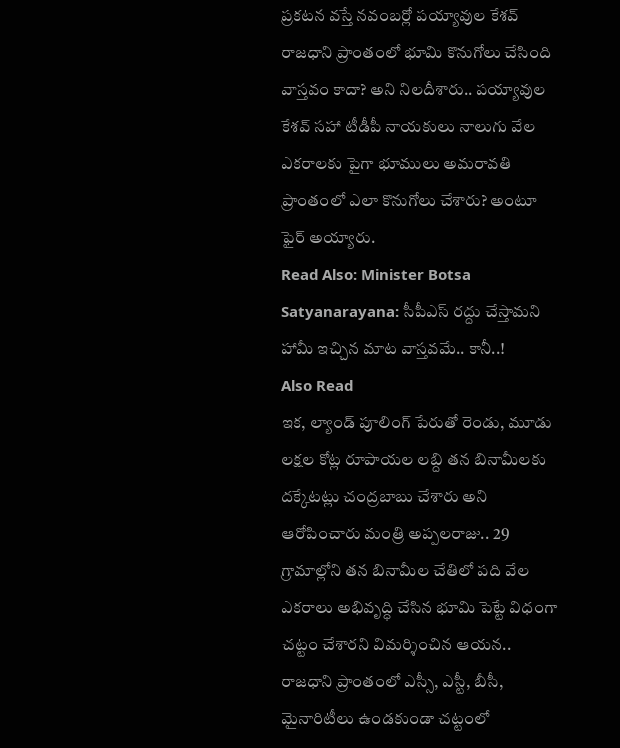ప్రకటన వస్తే నవంబర్లో పయ్యావుల కేశవ్ రాజధాని ప్రాంతంలో భూమి కొనుగోలు చేసింది వాస్తవం కాదా? అని నిలదీశారు.. పయ్యావుల కేశవ్ సహా టీడీపీ నాయకులు నాలుగు వేల ఎకరాలకు పైగా భూములు అమరావతి ప్రాంతంలో ఎలా కొనుగోలు చేశారు? అంటూ ఫైర్ అయ్యారు.
Read Also: Minister Botsa Satyanarayana: సీపీఎస్ రద్దు చేస్తామని హామీ ఇచ్చిన మాట వాస్తవమే.. కానీ..!
Also Read
ఇక, ల్యాండ్ పూలింగ్ పేరుతో రెండు, మూడు లక్షల కోట్ల రూపాయల లబ్ది తన బినామీలకు దక్కేటట్లు చంద్రబాబు చేశారు అని ఆరోపించారు మంత్రి అప్పలరాజు.. 29 గ్రామాల్లోని తన బినామీల చేతిలో పది వేల ఎకరాలు అభివృద్ధి చేసిన భూమి పెట్టే విధంగా చట్టం చేశారని విమర్శించిన ఆయన.. రాజధాని ప్రాంతంలో ఎస్సీ, ఎస్టీ, బీసీ, మైనారిటీలు ఉండకుండా చట్టంలో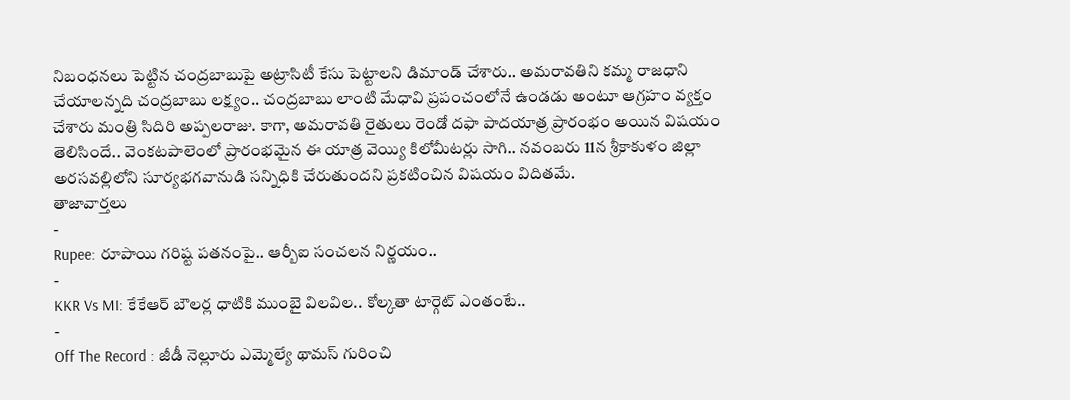నిబంధనలు పెట్టిన చంద్రబాబుపై అట్రాసిటీ కేసు పెట్టాలని డిమాండ్ చేశారు.. అమరావతిని కమ్మ రాజధాని చేయాలన్నది చంద్రబాబు లక్ష్యం.. చంద్రబాబు లాంటి మేధావి ప్రపంచంలోనే ఉండడు అంటూ ఆగ్రహం వ్యక్తం చేశారు మంత్రి సిదిరి అప్పలరాజు. కాగా, అమరావతి రైతులు రెండో దఫా పాదయాత్ర ప్రారంభం అయిన విషయం తెలిసిందే.. వెంకటపాలెంలో ప్రారంభమైన ఈ యాత్ర వెయ్యి కిలోమీటర్లు సాగి.. నవంబరు 11న శ్రీకాకుళం జిల్లా అరసవల్లిలోని సూర్యభగవానుడి సన్నిధికి చేరుతుందని ప్రకటించిన విషయం విదితమే.
తాజావార్తలు
-
Rupee: రూపాయి గరిష్ట పతనంపై.. ఆర్బీఐ సంచలన నిర్ణయం..
-
KKR Vs MI: కేకేఆర్ బౌలర్ల ధాటికి ముంబై విలవిల.. కోల్కతా టార్గెట్ ఎంతంటే..
-
Off The Record : జీడీ నెల్లూరు ఎమ్మెల్యే థామస్ గురించి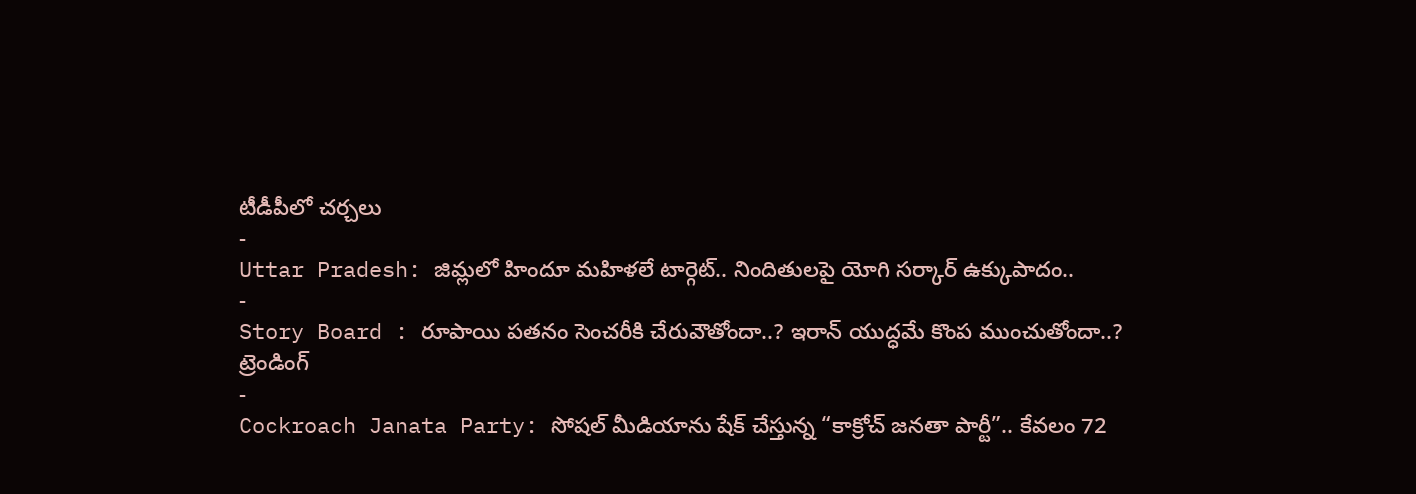టీడీపీలో చర్చలు
-
Uttar Pradesh: జిమ్లలో హిందూ మహిళలే టార్గెట్.. నిందితులపై యోగి సర్కార్ ఉక్కుపాదం..
-
Story Board : రూపాయి పతనం సెంచరీకి చేరువౌతోందా..? ఇరాన్ యుద్ధమే కొంప ముంచుతోందా..?
ట్రెండింగ్
-
Cockroach Janata Party: సోషల్ మీడియాను షేక్ చేస్తున్న “కాక్రోచ్ జనతా పార్టీ”.. కేవలం 72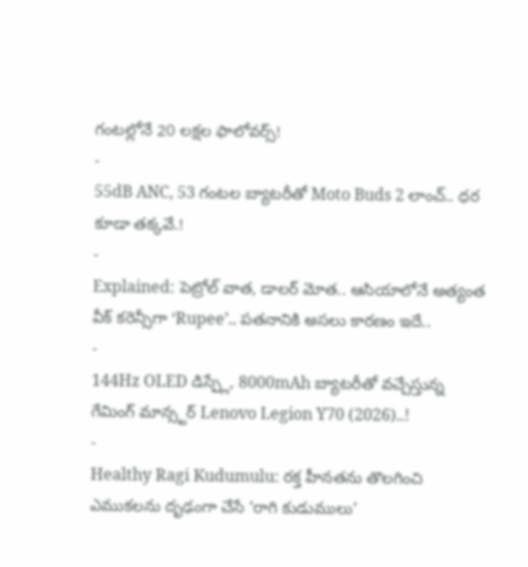గంటల్లోనే 20 లక్షల ఫాలోవర్స్!
-
55dB ANC, 53 గంటల బ్యాటరీతో Moto Buds 2 లాంచ్.. ధర కూడా తక్కవే.!
-
Explained: పెట్రోల్ వాత, డాలర్ మోత.. ఆసియాలోనే అత్యంత వీక్ కరెన్సీగా ‘Rupee’.. పతనానికి అసలు కారణం ఇదే..
-
144Hz OLED డిస్ప్లే, 8000mAh బ్యాటరీతో వచ్చేస్తున్న గేమింగ్ మాన్స్టర్ Lenovo Legion Y70 (2026)..!
-
Healthy Ragi Kudumulu: రక్త హీనతను తొలగించి ఎముకలను దృఢంగా చేసే ‘రాగి కుడుములు’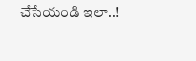చేసేయండి ఇలా..!